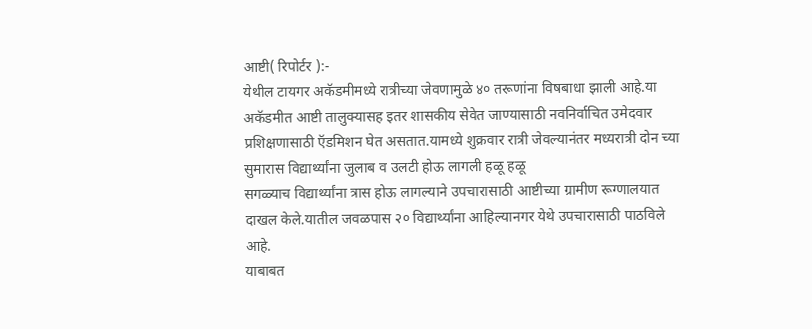आष्टी( रिपोर्टर ):-
येथील टायगर अकॅडमीमध्ये रात्रीच्या जेवणामुळे ४० तरूणांना विषबाधा झाली आहे.या अकॅडमीत आष्टी तालुक्यासह इतर शासकीय सेवेत जाण्यासाठी नवनिर्वाचित उमेदवार प्रशिक्षणासाठी ऍडमिशन घेत असतात.यामध्ये शुक्रवार रात्री जेवल्यानंतर मध्यरात्री दोन च्या सुमारास विद्यार्थ्यांना जुलाब व उलटी होऊ लागली हळू हळू
सगळ्याच विद्यार्थ्यांना त्रास होऊ लागल्याने उपचारासाठी आष्टीच्या ग्रामीण रूग्णालयात दाखल केले.यातील जवळपास २० विद्यार्थ्यांना आहिल्यानगर येथे उपचारासाठी पाठविले आहे.
याबाबत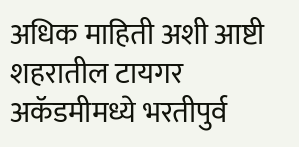अधिक माहिती अशी आष्टी शहरातील टायगर अकॅडमीमध्ये भरतीपुर्व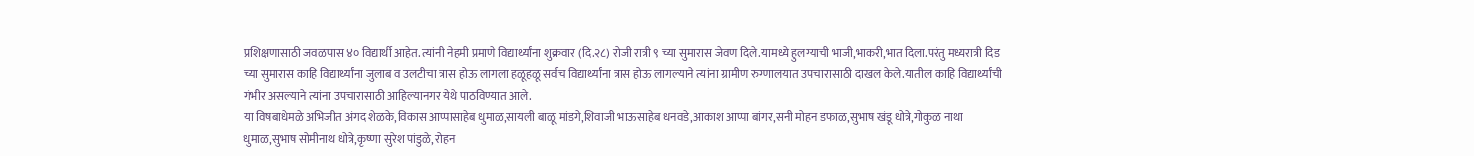प्रशिक्षणासाठी जवळपास ४० विद्यार्थी आहेत. त्यांनी नेहमी प्रमाणे विद्यार्थ्यांना शुक्रवार (दि.२८) रोजी रात्री ९ च्या सुमारास जेवण दिले.यामध्ये हुलग्याची भाजी,भाकरी,भात दिला.परंतु मध्यरात्री दिड च्या सुमारास काहि विद्यार्थ्यांना जुलाब व उलटीचा त्रास होऊ लागला हळूहळू सर्वच विद्यार्थ्यांना त्रास होऊ लागल्याने त्यांना ग्रामीण रुग्णालयात उपचारासाठी दाखल केले.यातील काहि विद्यार्थ्यांची गंभीर असल्याने त्यांना उपचारासाठी आहिल्यानगर येथे पाठविण्यात आले.
या विषबाधेमळे अभिजीत अंगद शेळके,विकास आप्पासाहेब धुमाळ,सायली बाळू मांडगे,शिवाजी भाऊसाहेब धनवडे,आकाश आप्पा बांगर,सनी मोहन डफाळ,सुभाष खंडू धोत्रे,गोकुळ नाथा धुमाळ,सुभाष सोमीनाथ धोत्रे,कृष्णा सुरेश पांडुळे, रोहन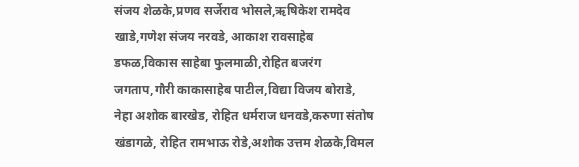संजय शेळके,प्रणव सर्जेराव भोसले,ऋषिकेश रामदेव खाडे,गणेश संजय नरवडे, आकाश रावसाहेब डफळ,विकास साहेबा फुलमाळी,रोहित बजरंग जगताप,गौरी काकासाहेब पाटील,विद्या विजय बोराडे, नेहा अशोक बारखेड, रोहित धर्मराज धनवडे,करुणा संतोष खंडागळे, रोहित रामभाऊ रोडे,अशोक उत्तम शेळके,विमल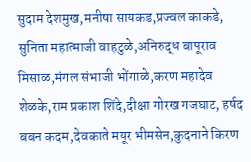सुदाम देशमुख,मनीषा सायकड,प्रज्वल काकडे, सुनिता महात्माजी वाहटुळे,अनिरुद्ध बापूराव मिसाळ,मंगल संभाजी भोंगाळे,करण महादेव शेळके,राम प्रकाश शिंदे,दीक्षा गोरख गजघाट, हर्षद बबन कदम,देवकाते मयूर भीमसेन,कुदनाने किरण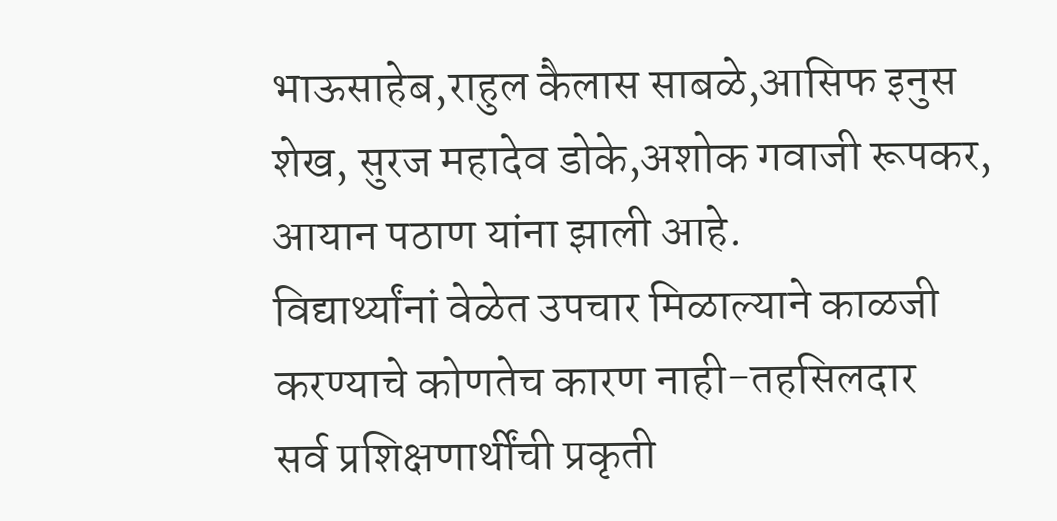भाऊसाहेब,राहुल कैलास साबळे,आसिफ इनुस शेख, सुरज महादेव डोके,अशोक गवाजी रूपकर, आयान पठाण यांना झाली आहे.
विद्यार्थ्यांनां वेळेत उपचार मिळाल्याने काळजी करण्याचे कोणतेच कारण नाही-तहसिलदार
सर्व प्रशिक्षणार्थींची प्रकृती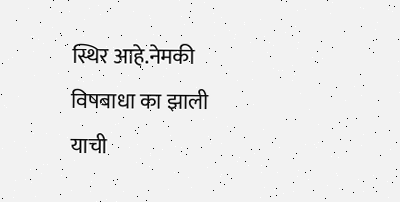स्थिर आहे.नेमकी विषबाधा का झाली याची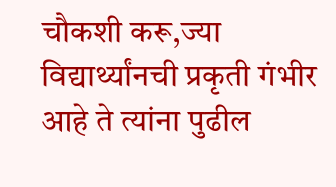चौकशी करू,ज्या विद्यार्थ्यांनची प्रकृती गंभीर आहे ते त्यांना पुढील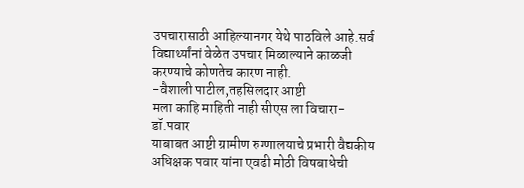उपचारासाठी आहिल्यानगर येथे पाठविले आहे.सर्व विद्यार्थ्यांनां वेळेत उपचार मिळाल्याने काळजी करण्याचे कोणतेच कारण नाही.
-वैशाली पाटील,तहसिलदार आष्टी
मला काहि माहिती नाही सीएस ला विचारा-डॉ.पवार
याबाबत आष्टी ग्रामीण रुग्णालयाचे प्रभारी वैद्यकीय अधिक्षक पवार यांना एवढी मोठी विषबाधेची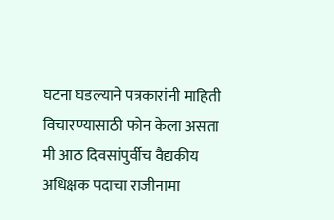घटना घडल्याने पत्रकारांनी माहिती विचारण्यासाठी फोन केला असता मी आठ दिवसांपुर्वीच वैद्यकीय अधिक्षक पदाचा राजीनामा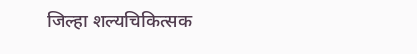जिल्हा शल्यचिकित्सक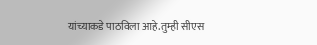यांच्याकडे पाठविला आहे.तुम्ही सीएस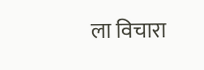ला विचारा